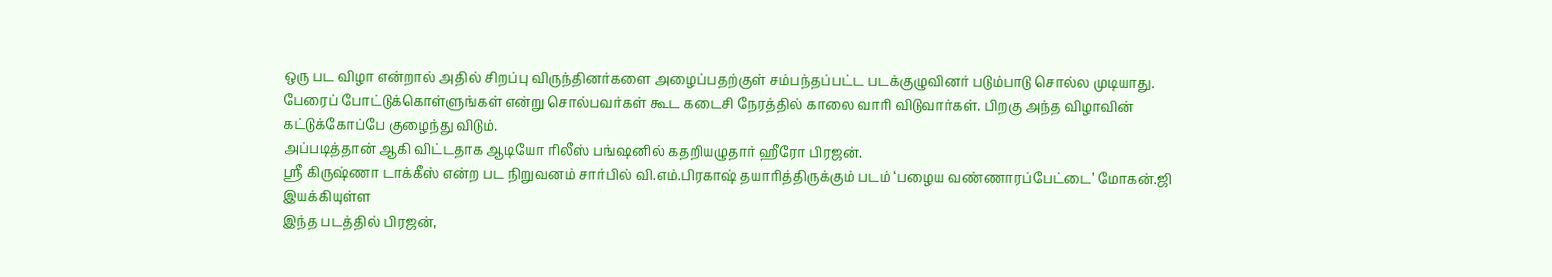ஒரு பட விழா என்றால் அதில் சிறப்பு விருந்தினர்களை அழைப்பதற்குள் சம்பந்தப்பட்ட படக்குழுவினர் படும்பாடு சொல்ல முடியாது.
பேரைப் போட்டுக்கொள்ளுங்கள் என்று சொல்பவர்கள் கூட கடைசி நேரத்தில் காலை வாரி விடுவார்கள். பிறகு அந்த விழாவின் கட்டுக்கோப்பே குழைந்து விடும்.
அப்படித்தான் ஆகி விட்டதாக ஆடியோ ரிலீஸ் பங்ஷனில் கதறியழுதார் ஹீரோ பிரஜன்.
ஸ்ரீ கிருஷ்ணா டாக்கீஸ் என்ற பட நிறுவனம் சார்பில் வி.எம்.பிரகாஷ் தயாரித்திருக்கும் படம் ‘பழைய வண்ணாரப்பேட்டை’ மோகன்.ஜி இயக்கியுள்ள
இந்த படத்தில் பிரஜன்,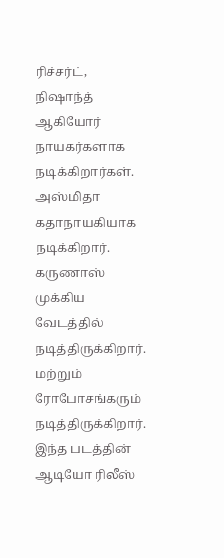ரிச்சர்ட், நிஷாந்த் ஆகியோர் நாயகர்களாக நடிக்கிறார்கள்.
அஸ்மிதா கதாநாயகியாக நடிக்கிறார். கருணாஸ் முக்கிய வேடத்தில் நடித்திருக்கிறார். மற்றும் ரோபோசங்கரும் நடித்திருக்கிறார்.
இந்த படத்தின் ஆடியோ ரிலீஸ்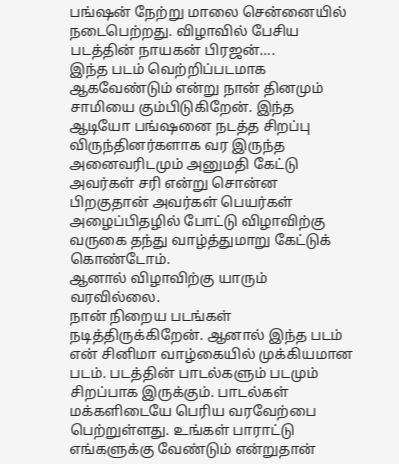பங்ஷன் நேற்று மாலை சென்னையில் நடைபெற்றது. விழாவில் பேசிய படத்தின் நாயகன் பிரஜன்….
இந்த படம் வெற்றிப்படமாக ஆகவேண்டும் என்று நான் தினமும் சாமியை கும்பிடுகிறேன். இந்த ஆடியோ பங்ஷனை நடத்த சிறப்பு விருந்தினர்களாக வர இருந்த அனைவரிடமும் அனுமதி கேட்டு அவர்கள் சரி என்று சொன்ன பிறகுதான் அவர்கள் பெயர்கள் அழைப்பிதழில் போட்டு விழாவிற்கு வருகை தந்து வாழ்த்துமாறு கேட்டுக் கொண்டோம்.
ஆனால் விழாவிற்கு யாரும் வரவில்லை.
நான் நிறைய படங்கள் நடித்திருக்கிறேன். ஆனால் இந்த படம் என் சினிமா வாழ்கையில் முக்கியமான படம். படத்தின் பாடல்களும் படமும் சிறப்பாக இருக்கும். பாடல்கள் மக்களிடையே பெரிய வரவேற்பை பெற்றுள்ளது. உங்கள் பாராட்டு எங்களுக்கு வேண்டும் என்றுதான்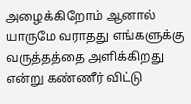அழைக்கிறோம் ஆனால் யாருமே வராதது எங்களுக்கு வருத்தத்தை அளிக்கிறது என்று கண்ணீர் விட்டு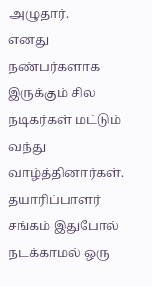அழுதார்.
எனது நண்பர்களாக இருக்கும் சில நடிகர்கள் மட்டும் வந்து வாழ்த்தினார்கள். தயாரிப்பாளர் சங்கம் இதுபோல் நடக்காமல் ஒரு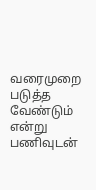வரைமுறை படுத்த வேண்டும் என்று பணிவுடன்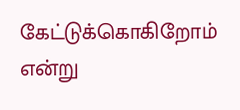கேட்டுக்கொகிறோம் என்று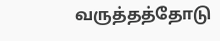வருத்தத்தோடு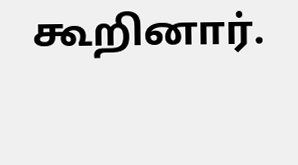கூறினார்.